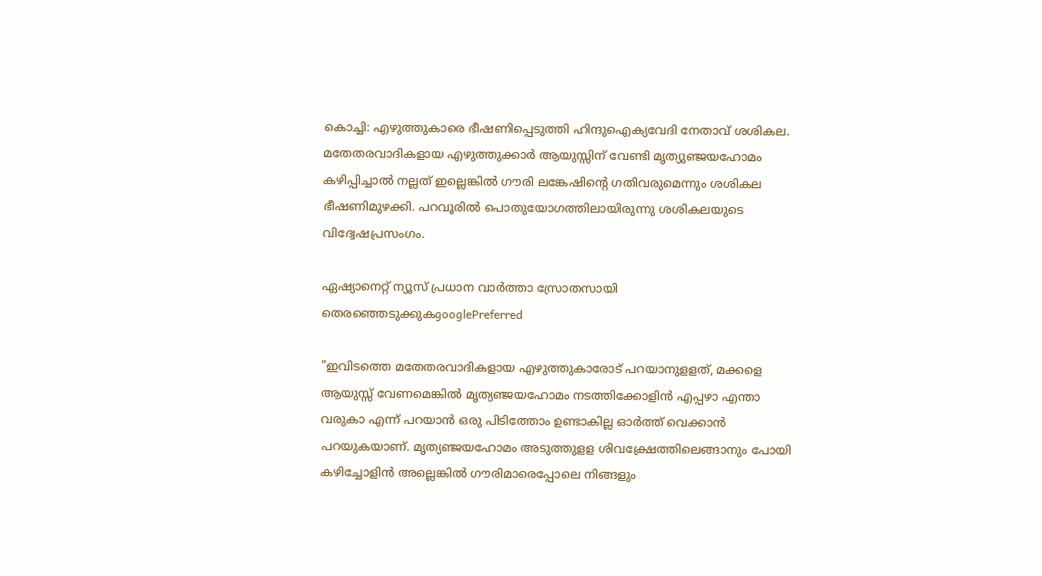കൊച്ചി: എഴുത്തുകാരെ ഭീഷണിപ്പെടുത്തി ഹിന്ദുഐക്യവേദി നേതാവ് ശശികല. മതേതരവാദികളായ എഴുത്തുക്കാര്‍ ആയുസ്സിന് വേണ്ടി മൃത്യുഞ്ജയഹോമം കഴിപ്പിച്ചാല്‍ നല്ലത് ഇല്ലെങ്കില്‍ ഗൗരി ലങ്കേഷിന്‍റെ ഗതിവരുമെന്നും ശശികല ഭീഷണിമുഴക്കി. പറവൂരില്‍ പൊതുയോഗത്തിലായിരുന്നു ശശികലയുടെ വിദ്വേഷപ്രസംഗം.

ഏഷ്യാനെറ്റ് ന്യൂസ് പ്രധാന വാർത്താ സ്രോതസായി തെരഞ്ഞെടുക്കുകgooglePreferred

"ഇവിടത്തെ മതേതരവാദികളായ എഴുത്തുകാരോട് പറയാനുളളത്, മക്കളെ ആയുസ്സ് വേണമെങ്കില്‍ മൃത്യഞ്ജയഹോമം നടത്തിക്കോളിന്‍ എപ്പഴാ എന്താ വരുകാ എന്ന് പറയാന്‍ ഒരു പിടിത്തോം ഉണ്ടാകില്ല ഓര്‍ത്ത് വെക്കാന്‍ പറയുകയാണ്. മൃത്യഞ്ജയഹോമം അടുത്തുളള ശിവക്ഷ്രേത്തിലെങ്ങാനും പോയി കഴിച്ചോളിന്‍ അല്ലെങ്കില്‍ ഗൗരിമാരെപ്പോലെ നിങ്ങളും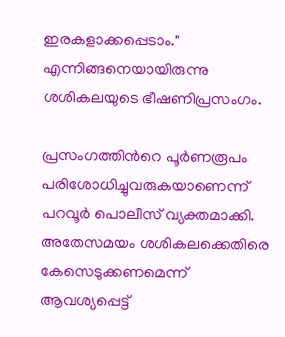ഇരകളാക്കപ്പെടാം." എന്നിങ്ങനെയായിരുന്നു ശശികലയുടെ ഭീഷണിപ്രസംഗം.

പ്രസംഗത്തിന്‍റെ പൂര്‍ണരൂപം പരിശോധിച്ചുവരുകയാണെന്ന് പറവൂര്‍ പൊലീസ് വ്യക്തമാക്കി. അതേസമയം ശശികലക്കെതിരെ കേസെടുക്കണമെന്ന് ആവശ്യപ്പെട്ട്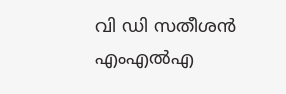വി ഡി സതീശന്‍ എംഎല്‍എ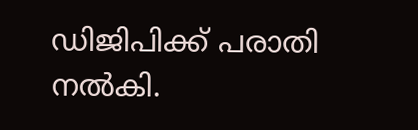ഡിജിപിക്ക് പരാതി നല്‍കി.